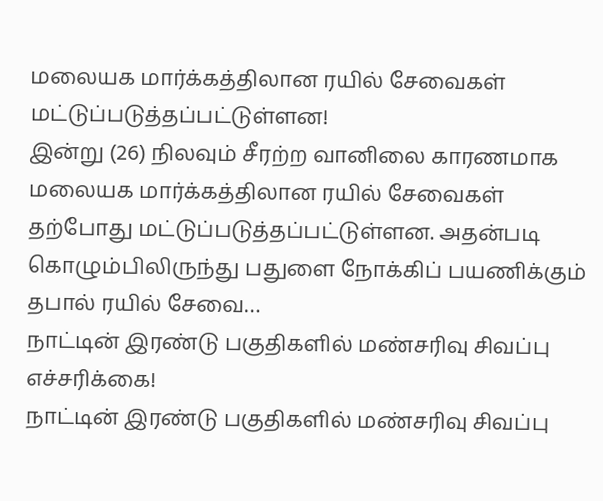மலையக மார்க்கத்திலான ரயில் சேவைகள் மட்டுப்படுத்தப்பட்டுள்ளன!
இன்று (26) நிலவும் சீரற்ற வானிலை காரணமாக மலையக மார்க்கத்திலான ரயில் சேவைகள் தற்போது மட்டுப்படுத்தப்பட்டுள்ளன. அதன்படி கொழும்பிலிருந்து பதுளை நோக்கிப் பயணிக்கும் தபால் ரயில் சேவை…
நாட்டின் இரண்டு பகுதிகளில் மண்சரிவு சிவப்பு எச்சரிக்கை!
நாட்டின் இரண்டு பகுதிகளில் மண்சரிவு சிவப்பு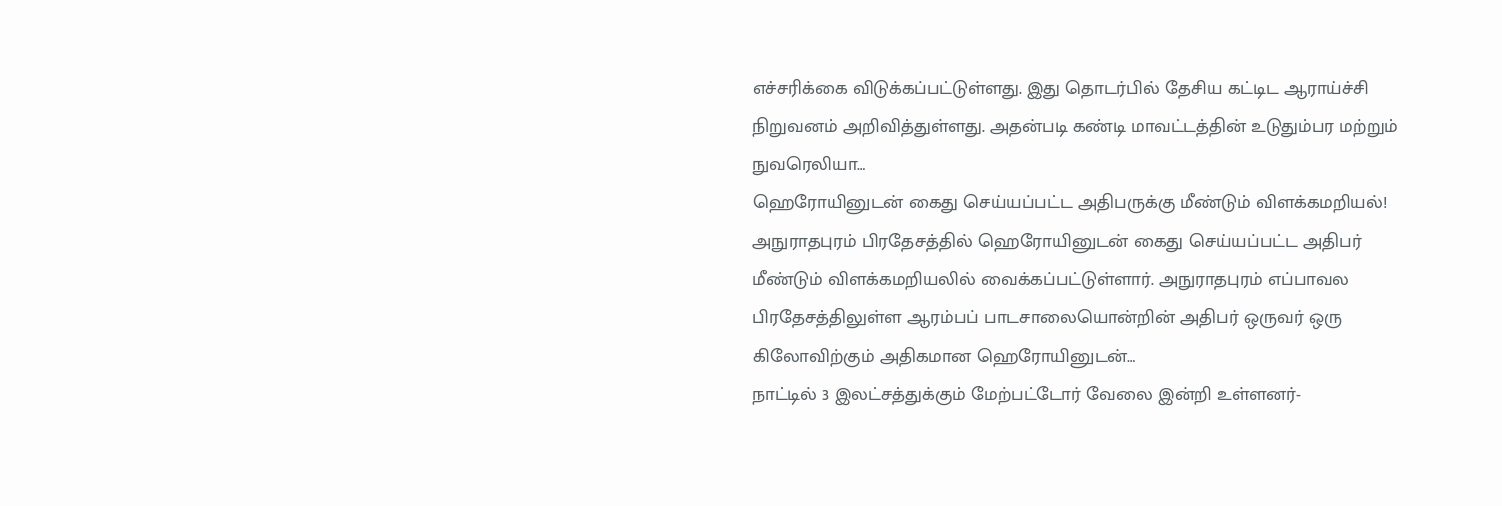எச்சரிக்கை விடுக்கப்பட்டுள்ளது. இது தொடர்பில் தேசிய கட்டிட ஆராய்ச்சி நிறுவனம் அறிவித்துள்ளது. அதன்படி கண்டி மாவட்டத்தின் உடுதும்பர மற்றும் நுவரெலியா…
ஹெரோயினுடன் கைது செய்யப்பட்ட அதிபருக்கு மீண்டும் விளக்கமறியல்!
அநுராதபுரம் பிரதேசத்தில் ஹெரோயினுடன் கைது செய்யப்பட்ட அதிபர் மீண்டும் விளக்கமறியலில் வைக்கப்பட்டுள்ளார். அநுராதபுரம் எப்பாவல பிரதேசத்திலுள்ள ஆரம்பப் பாடசாலையொன்றின் அதிபர் ஒருவர் ஒரு கிலோவிற்கும் அதிகமான ஹெரோயினுடன்…
நாட்டில் 3 இலட்சத்துக்கும் மேற்பட்டோர் வேலை இன்றி உள்ளனர்-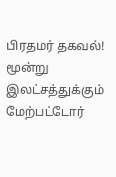பிரதமர் தகவல்!
மூன்று இலட்சத்துக்கும் மேற்பட்டோர்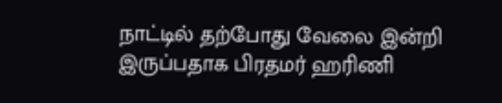நாட்டில் தற்போது வேலை இன்றி இருப்பதாக பிரதமர் ஹரிணி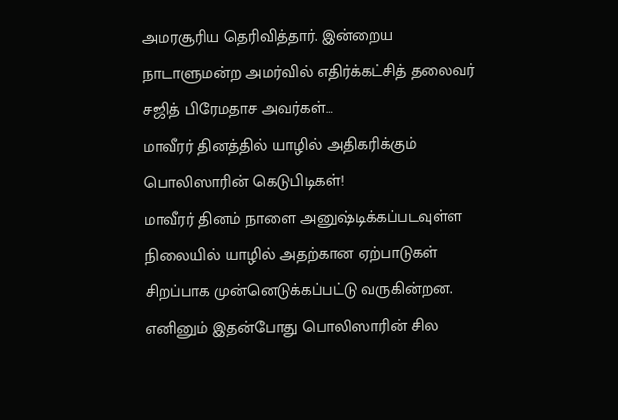அமரசூரிய தெரிவித்தார். இன்றைய நாடாளுமன்ற அமர்வில் எதிர்க்கட்சித் தலைவர் சஜித் பிரேமதாச அவர்கள்…
மாவீரர் தினத்தில் யாழில் அதிகரிக்கும் பொலிஸாரின் கெடுபிடிகள்!
மாவீரர் தினம் நாளை அனுஷ்டிக்கப்படவுள்ள நிலையில் யாழில் அதற்கான ஏற்பாடுகள் சிறப்பாக முன்னெடுக்கப்பட்டு வருகின்றன. எனினும் இதன்போது பொலிஸாரின் சில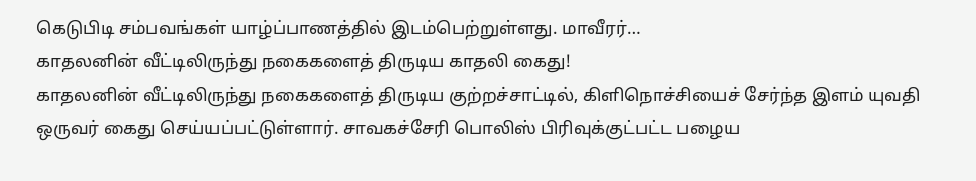கெடுபிடி சம்பவங்கள் யாழ்ப்பாணத்தில் இடம்பெற்றுள்ளது. மாவீரர்…
காதலனின் வீட்டிலிருந்து நகைகளைத் திருடிய காதலி கைது!
காதலனின் வீட்டிலிருந்து நகைகளைத் திருடிய குற்றச்சாட்டில், கிளிநொச்சியைச் சேர்ந்த இளம் யுவதி ஒருவர் கைது செய்யப்பட்டுள்ளார். சாவகச்சேரி பொலிஸ் பிரிவுக்குட்பட்ட பழைய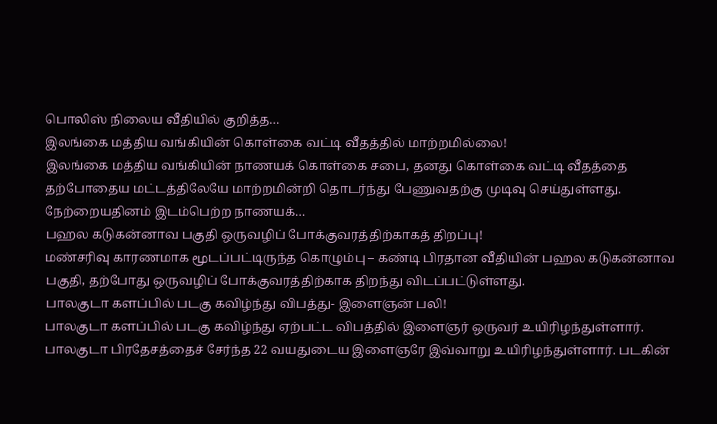பொலிஸ் நிலைய வீதியில் குறித்த…
இலங்கை மத்திய வங்கியின் கொள்கை வட்டி வீதத்தில் மாற்றமில்லை!
இலங்கை மத்திய வங்கியின் நாணயக் கொள்கை சபை, தனது கொள்கை வட்டி வீதத்தை தற்போதைய மட்டத்திலேயே மாற்றமின்றி தொடர்ந்து பேணுவதற்கு முடிவு செய்துள்ளது. நேற்றையதினம் இடம்பெற்ற நாணயக்…
பஹல கடுகன்னாவ பகுதி ஒருவழிப் போக்குவரத்திற்காகத் திறப்பு!
மண்சரிவு காரணமாக மூடப்பட்டிருந்த கொழும்பு – கண்டி பிரதான வீதியின் பஹல கடுகன்னாவ பகுதி, தற்போது ஒருவழிப் போக்குவரத்திற்காக திறந்து விடப்பட்டுள்ளது.
பாலகுடா களப்பில் படகு கவிழ்ந்து விபத்து- இளைஞன் பலி!
பாலகுடா களப்பில் படகு கவிழ்ந்து ஏற்பட்ட விபத்தில் இளைஞர் ஒருவர் உயிரிழந்துள்ளார். பாலகுடா பிரதேசத்தைச் சேர்ந்த 22 வயதுடைய இளைஞரே இவ்வாறு உயிரிழந்துள்ளார். படகின்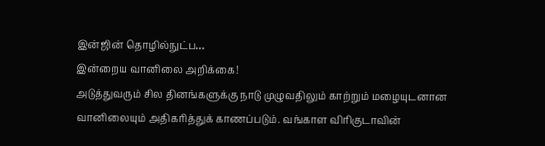இன்ஜின் தொழில்நுட்ப…
இன்றைய வானிலை அறிக்கை!
அடுத்துவரும் சில தினங்களுக்கு நாடு முழுவதிலும் காற்றும் மழையுடனான வானிலையும் அதிகரித்துக் காணப்படும். வங்காள விரிகுடாவின்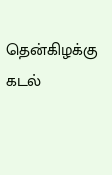தென்கிழக்கு கடல்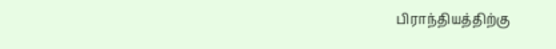பிராந்தியத்திற்கு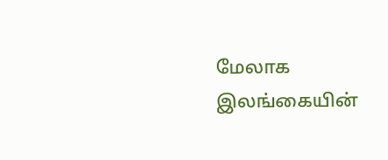மேலாக இலங்கையின்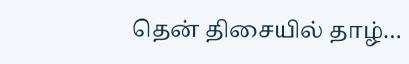தென் திசையில் தாழ்…